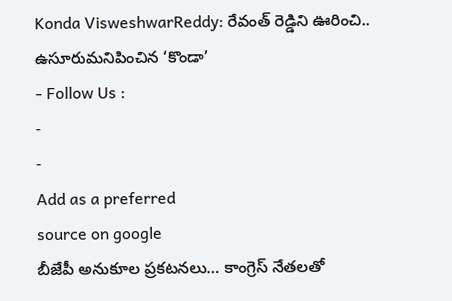Konda VisweshwarReddy: రేవంత్ రెడ్డిని ఊరించి.. ఉసూరుమనిపించిన ‘కొండా’
- Follow Us :
-
-
Add as a preferred
source on google
బీజేపీ అనుకూల ప్రకటనలు… కాంగ్రెస్ నేతలతో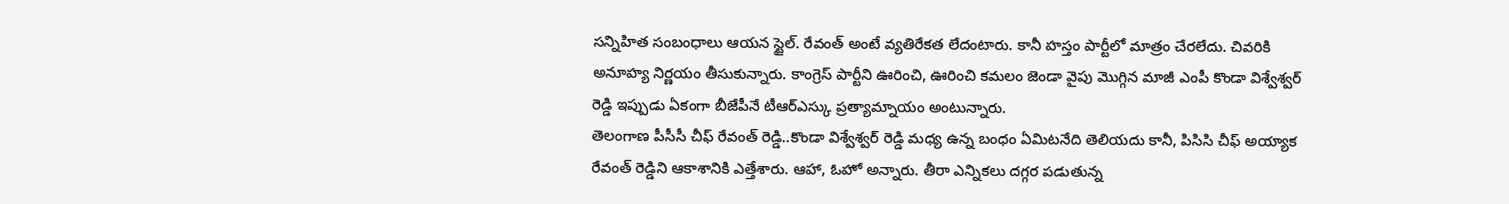సన్నిహిత సంబంధాలు ఆయన స్టైల్. రేవంత్ అంటే వ్యతిరేకత లేదంటారు. కానీ హస్తం పార్టీలో మాత్రం చేరలేదు. చివరికి అనూహ్య నిర్ణయం తీసుకున్నారు. కాంగ్రెస్ పార్టీని ఊరించి, ఊరించి కమలం జెండా వైపు మొగ్గిన మాజీ ఎంపీ కొండా విశ్వేశ్వర్ రెడ్డి ఇప్పుడు ఏకంగా బీజేపీనే టీఆర్ఎస్కు ప్రత్యామ్నాయం అంటున్నారు.
తెలంగాణ పీసీసీ చీఫ్ రేవంత్ రెడ్డి..కొండా విశ్వేశ్వర్ రెడ్డి మధ్య ఉన్న బంధం ఏమిటనేది తెలియదు కానీ, పిసిసి చీఫ్ అయ్యాక రేవంత్ రెడ్డిని ఆకాశానికి ఎత్తేశారు. ఆహా, ఓహో అన్నారు. తీరా ఎన్నికలు దగ్గర పడుతున్న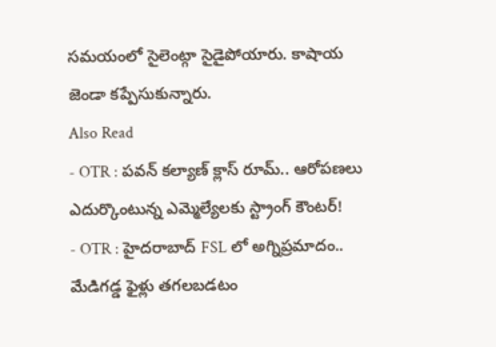సమయంలో సైలెంట్గా సైడైపోయారు. కాషాయ జెండా కప్పేసుకున్నారు.
Also Read
- OTR : పవన్ కల్యాణ్ క్లాస్ రూమ్.. ఆరోపణలు ఎదుర్కొంటున్న ఎమ్మెల్యేలకు స్ట్రాంగ్ కౌంటర్!
- OTR : హైదరాబాద్ FSL లో అగ్నిప్రమాదం.. మేడిగడ్డ ఫైళ్లు తగలబడటం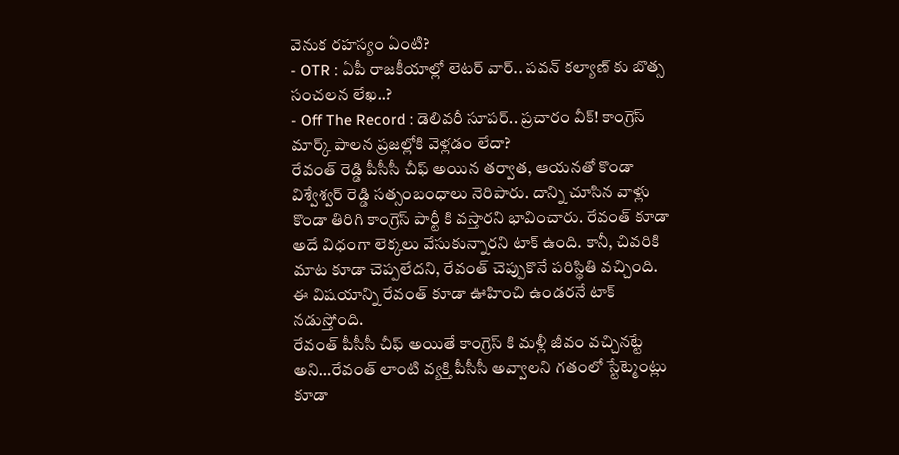వెనుక రహస్యం ఏంటి?
- OTR : ఏపీ రాజకీయాల్లో లెటర్ వార్.. పవన్ కల్యాణ్ కు బొత్స సంచలన లేఖ..?
- Off The Record : డెలివరీ సూపర్.. ప్రచారం వీక్! కాంగ్రెస్ మార్క్ పాలన ప్రజల్లోకి వెళ్లడం లేదా?
రేవంత్ రెడ్డి పీసీసీ చీఫ్ అయిన తర్వాత, ఆయనతో కొండా విశ్వేశ్వర్ రెడ్డి సత్సంబంధాలు నెరిపారు. దాన్ని చూసిన వాళ్లు కొండా తిరిగి కాంగ్రెస్ పార్టీ కి వస్తారని భావించారు. రేవంత్ కూడా అదే విధంగా లెక్కలు వేసుకున్నారని టాక్ ఉంది. కానీ, చివరికి మాట కూడా చెప్పలేదని, రేవంత్ చెప్పుకొనే పరిస్థితి వచ్చింది. ఈ విషయాన్ని రేవంత్ కూడా ఊహించి ఉండరనే టాక్ నడుస్తోంది.
రేవంత్ పీసీసీ చీఫ్ అయితే కాంగ్రెస్ కి మళ్లీ జీవం వచ్చినట్టే అని…రేవంత్ లాంటి వ్యక్తి పీసీసీ అవ్వాలని గతంలో స్టేట్మెంట్లు కూడా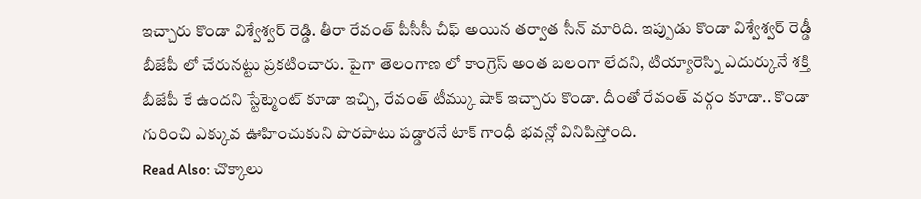ఇచ్చారు కొండా విశ్వేశ్వర్ రెడ్డి. తీరా రేవంత్ పీసీసీ చీఫ్ అయిన తర్వాత సీన్ మారిది. ఇప్పుడు కొండా విశ్వేశ్వర్ రెడ్డీ బీజేపీ లో చేరునట్టు ప్రకటించారు. పైగా తెలంగాణ లో కాంగ్రెస్ అంత బలంగా లేదని, టియ్యారెస్ని ఎదుర్కునే శక్తి బీజేపీ కే ఉందని స్టేట్మెంట్ కూడా ఇచ్చి, రేవంత్ టీమ్కు షాక్ ఇచ్చారు కొండా. దీంతో రేవంత్ వర్గం కూడా.. కొండా గురించి ఎక్కువ ఊహించుకుని పొరపాటు పడ్డారనే టాక్ గాంధీ భవన్లో వినిపిస్తోంది.
Read Also: చొక్కాలు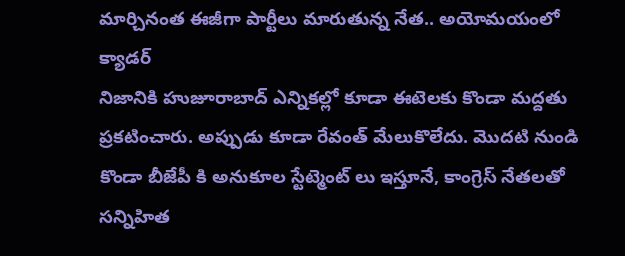మార్చినంత ఈజీగా పార్టీలు మారుతున్న నేత.. అయోమయంలో క్యాడర్
నిజానికి హుజూరాబాద్ ఎన్నికల్లో కూడా ఈటెలకు కొండా మద్దతు ప్రకటించారు. అప్పుడు కూడా రేవంత్ మేలుకొలేదు. మొదటి నుండి కొండా బీజేపీ కి అనుకూల స్టేట్మెంట్ లు ఇస్తూనే, కాంగ్రెస్ నేతలతో సన్నిహిత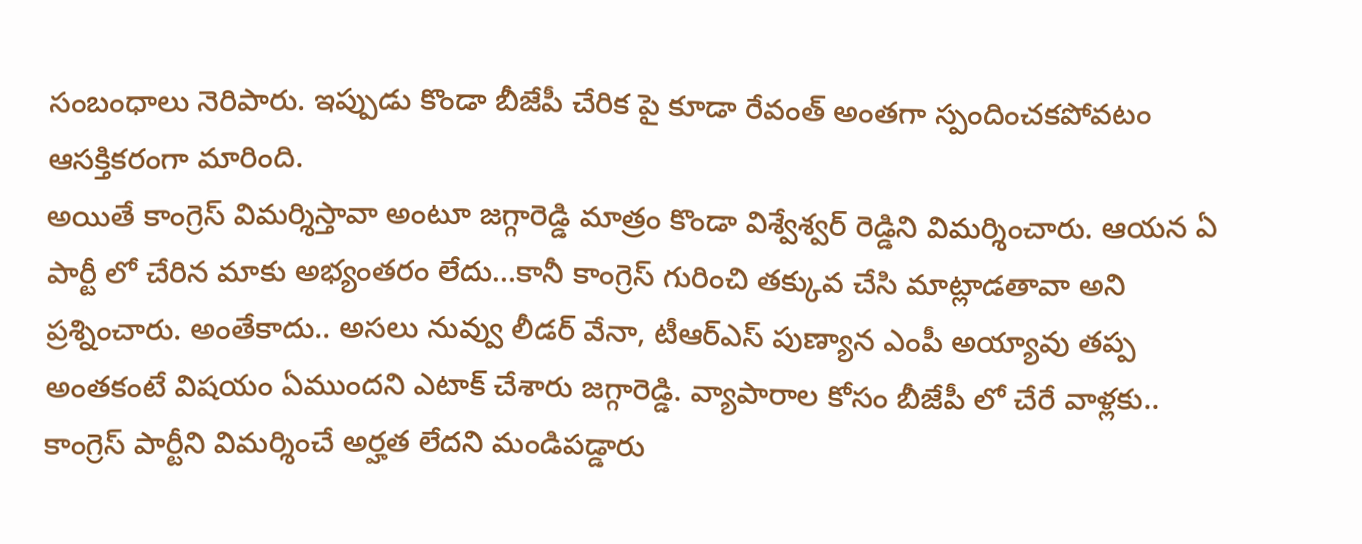సంబంధాలు నెరిపారు. ఇప్పుడు కొండా బీజేపీ చేరిక పై కూడా రేవంత్ అంతగా స్పందించకపోవటం ఆసక్తికరంగా మారింది.
అయితే కాంగ్రెస్ విమర్శిస్తావా అంటూ జగ్గారెడ్డి మాత్రం కొండా విశ్వేశ్వర్ రెడ్డిని విమర్శించారు. ఆయన ఏ పార్టీ లో చేరిన మాకు అభ్యంతరం లేదు…కానీ కాంగ్రెస్ గురించి తక్కువ చేసి మాట్లాడతావా అని ప్రశ్నించారు. అంతేకాదు.. అసలు నువ్వు లీడర్ వేనా, టీఆర్ఎస్ పుణ్యాన ఎంపీ అయ్యావు తప్ప అంతకంటే విషయం ఏముందని ఎటాక్ చేశారు జగ్గారెడ్డి. వ్యాపారాల కోసం బీజేపీ లో చేరే వాళ్లకు.. కాంగ్రెస్ పార్టీని విమర్శించే అర్హత లేదని మండిపడ్డారు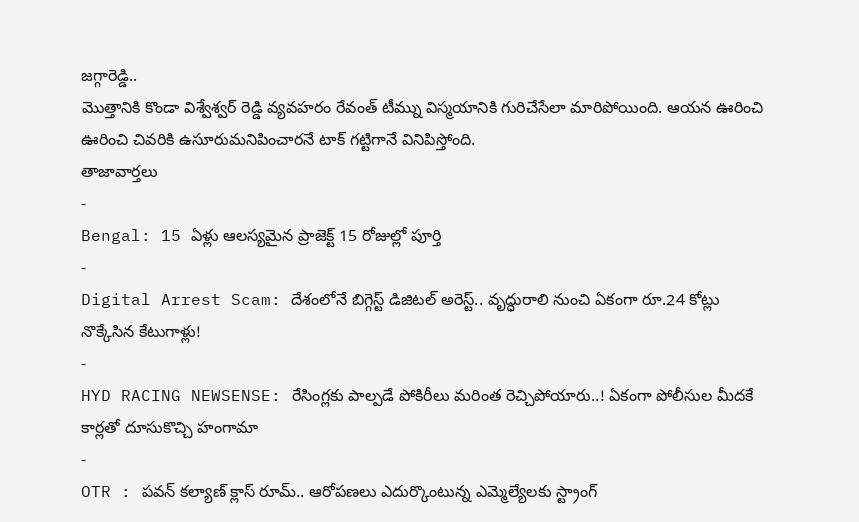జగ్గారెడ్డి..
మొత్తానికి కొండా విశ్వేశ్వర్ రెడ్డి వ్యవహరం రేవంత్ టీమ్ను విస్మయానికి గురిచేసేలా మారిపోయింది. ఆయన ఊరించి ఊరించి చివరికి ఉసూరుమనిపించారనే టాక్ గట్టిగానే వినిపిస్తోంది.
తాజావార్తలు
-
Bengal: 15 ఏళ్లు ఆలస్యమైన ప్రాజెక్ట్ 15 రోజుల్లో పూర్తి
-
Digital Arrest Scam: దేశంలోనే బిగ్గెస్ట్ డిజిటల్ అరెస్ట్.. వృద్ధురాలి నుంచి ఏకంగా రూ.24 కోట్లు నొక్కేసిన కేటుగాళ్లు!
-
HYD RACING NEWSENSE: రేసింగ్లకు పాల్పడే పోకిరీలు మరింత రెచ్చిపోయారు..! ఏకంగా పోలీసుల మీదకే కార్లతో దూసుకొచ్చి హంగామా
-
OTR : పవన్ కల్యాణ్ క్లాస్ రూమ్.. ఆరోపణలు ఎదుర్కొంటున్న ఎమ్మెల్యేలకు స్ట్రాంగ్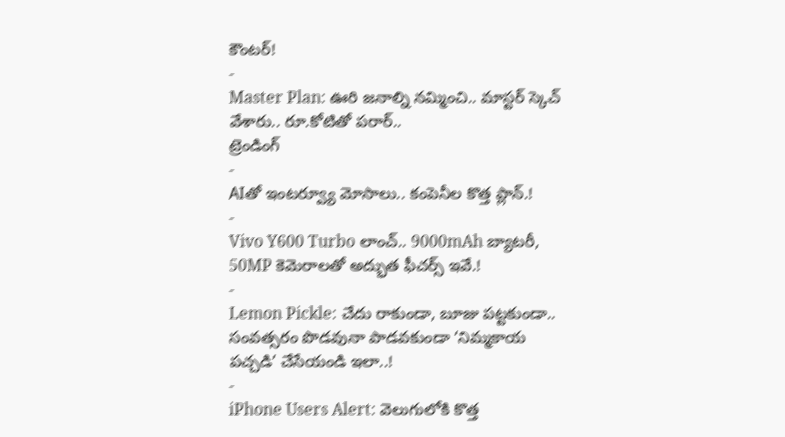కౌంటర్!
-
Master Plan: ఊరి జనాల్ని నమ్మించి.. మాస్టర్ స్కెచ్ వేశారు.. రూ.కోటితో పరార్..
ట్రెండింగ్
-
AIతో ఇంటర్వ్యూ మోసాలు.. కంపెనీల కొత్త ప్లాన్.!
-
Vivo Y600 Turbo లాంచ్.. 9000mAh బ్యాటరీ, 50MP కెమెరాలతో అద్భుత ఫీచర్స్ ఇవే.!
-
Lemon Pickle: చేదు రాకుండా, బూజు పట్టకుండా.. సంవత్సరం పొడవునా పాడవకుండా ‘నిమ్మకాయ పచ్చడి’ చేసేయండి ఇలా..!
-
iPhone Users Alert: వెలుగులోకి కొత్త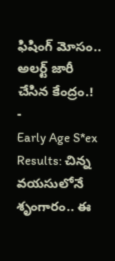ఫిషింగ్ మోసం.. అలర్ట్ జారీ చేసిన కేంద్రం.!
-
Early Age S*ex Results: చిన్న వయసులోనే శృంగారం.. ఈ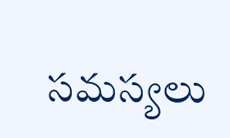సమస్యలు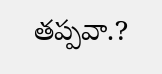తప్పవా.?